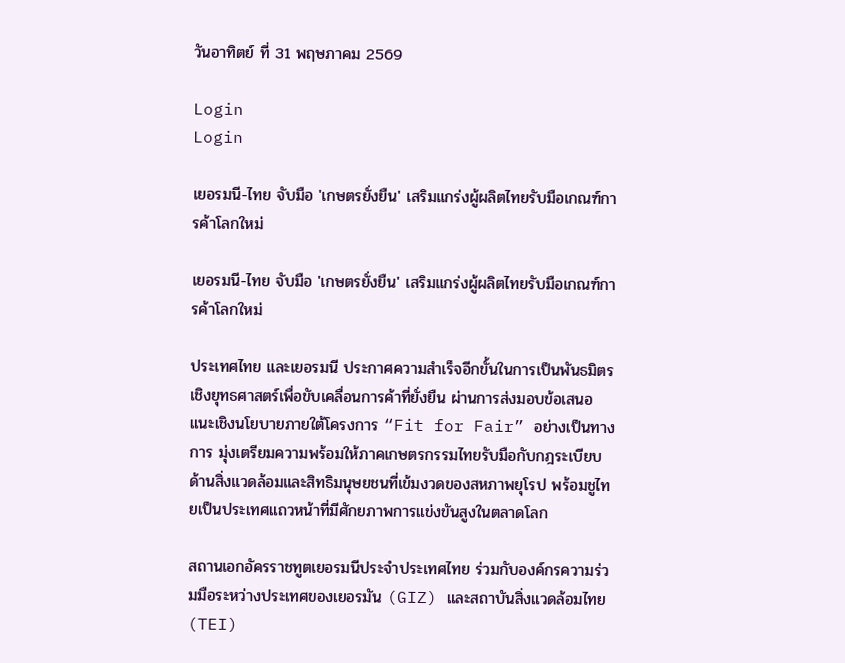วันอาทิตย์ ที่ 31 พฤษภาคม 2569

Login
Login

เยอรมนี-ไทย จับมือ 'เกษตรยั่งยืน' เสริมแกร่งผู้ผลิตไทยรับมือเกณฑ์การค้าโลกใหม่

เยอรมนี-ไทย จับมือ 'เกษตรยั่งยืน' เสริมแกร่งผู้ผลิตไทยรับมือเกณฑ์การค้าโลกใหม่

ประเทศไทย และเยอรมนี ประกาศความสำเร็จอีกขั้นในการเป็นพันธมิตรเชิงยุทธศาสตร์เพื่อขับเคลื่อนการค้าที่ยั่งยืน ผ่านการส่งมอบข้อเสนอแนะเชิงนโยบายภายใต้โครงการ “Fit for Fair” อย่างเป็นทางการ มุ่งเตรียมความพร้อมให้ภาคเกษตรกรรมไทยรับมือกับกฎระเบียบด้านสิ่งแวดล้อมและสิทธิมนุษยชนที่เข้มงวดของสหภาพยุโรป พร้อมชูไทยเป็นประเทศแถวหน้าที่มีศักยภาพการแข่งขันสูงในตลาดโลก

สถานเอกอัครราชทูตเยอรมนีประจำประเทศไทย ร่วมกับองค์กรความร่วมมือระหว่างประเทศของเยอรมัน (GIZ) และสถาบันสิ่งแวดล้อมไทย (TEI)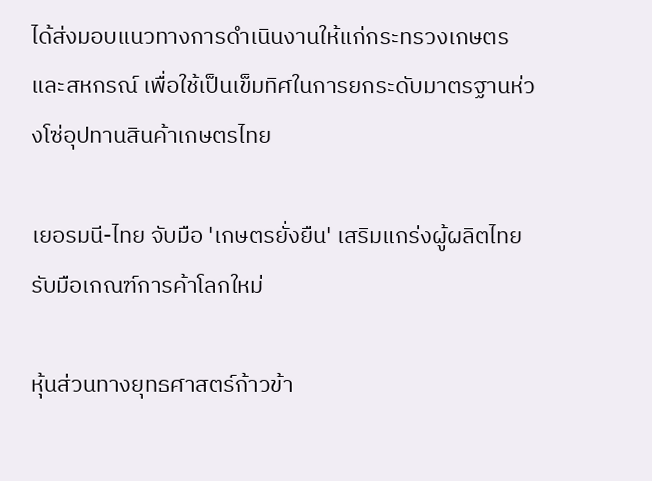ได้ส่งมอบแนวทางการดำเนินงานให้แก่กระทรวงเกษตรและสหกรณ์ เพื่อใช้เป็นเข็มทิศในการยกระดับมาตรฐานห่วงโซ่อุปทานสินค้าเกษตรไทย

เยอรมนี-ไทย จับมือ 'เกษตรยั่งยืน' เสริมแกร่งผู้ผลิตไทยรับมือเกณฑ์การค้าโลกใหม่

หุ้นส่วนทางยุทธศาสตร์ก้าวข้า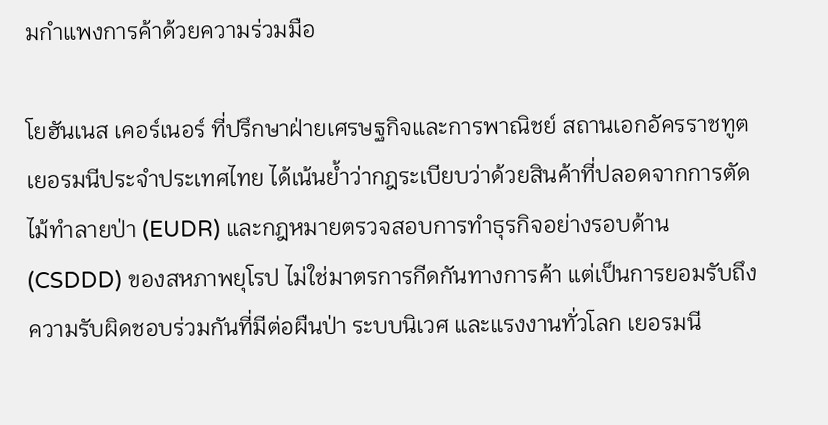มกำแพงการค้าด้วยความร่วมมือ

โยฮันเนส เคอร์เนอร์ ที่ปรึกษาฝ่ายเศรษฐกิจและการพาณิชย์ สถานเอกอัครราชทูตเยอรมนีประจำประเทศไทย ได้เน้นย้ำว่ากฎระเบียบว่าด้วยสินค้าที่ปลอดจากการตัดไม้ทำลายป่า (EUDR) และกฎหมายตรวจสอบการทำธุรกิจอย่างรอบด้าน (CSDDD) ของสหภาพยุโรป ไม่ใช่มาตรการกีดกันทางการค้า แต่เป็นการยอมรับถึงความรับผิดชอบร่วมกันที่มีต่อผืนป่า ระบบนิเวศ และแรงงานทั่วโลก เยอรมนี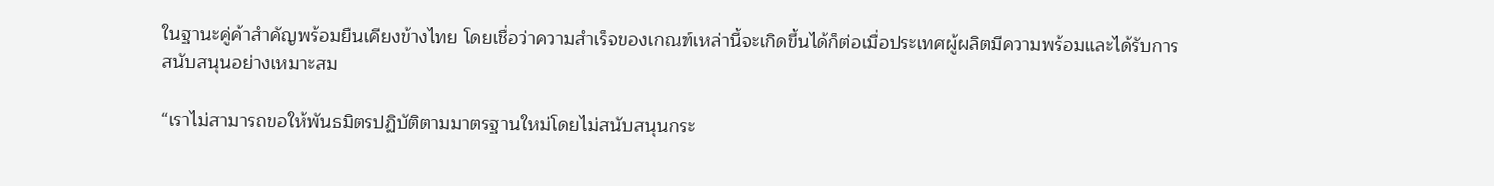ในฐานะคู่ค้าสำคัญพร้อมยืนเคียงข้างไทย โดยเชื่อว่าความสำเร็จของเกณฑ์เหล่านี้จะเกิดขึ้นได้ก็ต่อเมื่อประเทศผู้ผลิตมีความพร้อมและได้รับการสนับสนุนอย่างเหมาะสม

“เราไม่สามารถขอให้พันธมิตรปฏิบัติตามมาตรฐานใหม่โดยไม่สนับสนุนกระ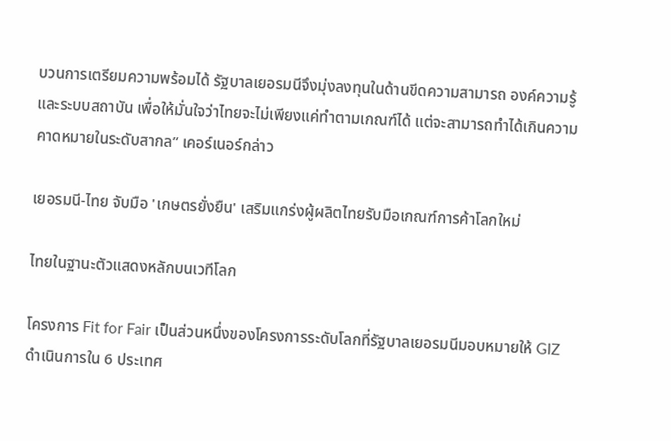บวนการเตรียมความพร้อมได้ รัฐบาลเยอรมนีจึงมุ่งลงทุนในด้านขีดความสามารถ องค์ความรู้ และระบบสถาบัน เพื่อให้มั่นใจว่าไทยจะไม่เพียงแค่ทำตามเกณฑ์ได้ แต่จะสามารถทำได้เกินความคาดหมายในระดับสากล” เคอร์เนอร์กล่าว

เยอรมนี-ไทย จับมือ 'เกษตรยั่งยืน' เสริมแกร่งผู้ผลิตไทยรับมือเกณฑ์การค้าโลกใหม่

ไทยในฐานะตัวแสดงหลักบนเวทีโลก

โครงการ Fit for Fair เป็นส่วนหนึ่งของโครงการระดับโลกที่รัฐบาลเยอรมนีมอบหมายให้ GIZ ดำเนินการใน 6 ประเทศ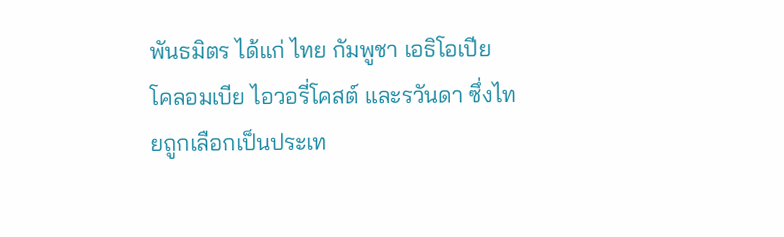พันธมิตร ได้แก่ ไทย กัมพูชา เอธิโอเปีย โคลอมเบีย ไอวอรี่โคสต์ และรวันดา ซึ่งไทยถูกเลือกเป็นประเท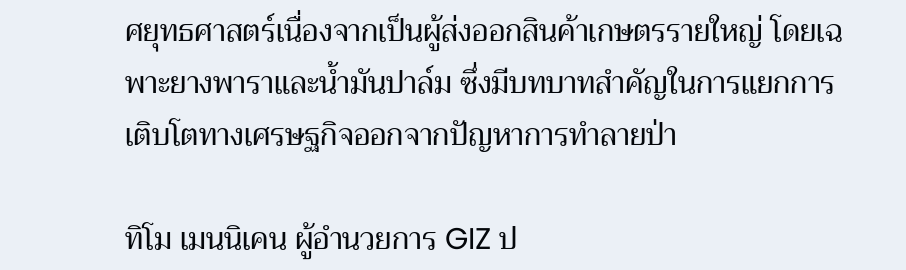ศยุทธศาสตร์เนื่องจากเป็นผู้ส่งออกสินค้าเกษตรรายใหญ่ โดยเฉพาะยางพาราและน้ำมันปาล์ม ซึ่งมีบทบาทสำคัญในการแยกการเติบโตทางเศรษฐกิจออกจากปัญหาการทำลายป่า

ทิโม เมนนิเคน ผู้อำนวยการ GIZ ป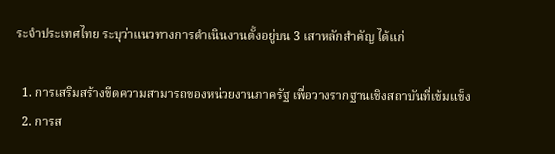ระจำประเทศไทย ระบุว่าแนวทางการดำเนินงานตั้งอยู่บน 3 เสาหลักสำคัญ ได้แก่

  1. การเสริมสร้างขีดความสามารถของหน่วยงานภาครัฐ เพื่อวางรากฐานเชิงสถาบันที่เข้มแข็ง
  2. การส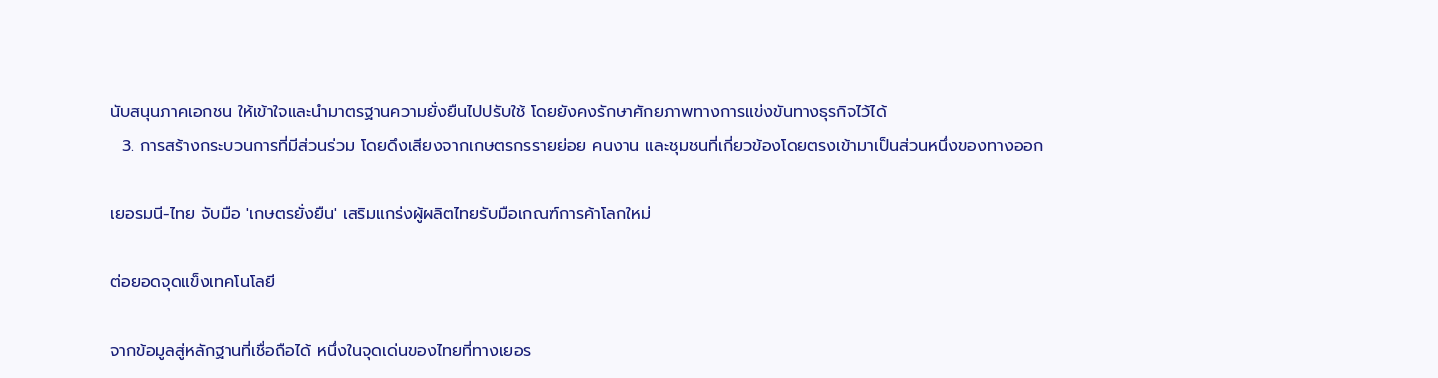นับสนุนภาคเอกชน ให้เข้าใจและนำมาตรฐานความยั่งยืนไปปรับใช้ โดยยังคงรักษาศักยภาพทางการแข่งขันทางธุรกิจไว้ได้
  3. การสร้างกระบวนการที่มีส่วนร่วม โดยดึงเสียงจากเกษตรกรรายย่อย คนงาน และชุมชนที่เกี่ยวข้องโดยตรงเข้ามาเป็นส่วนหนึ่งของทางออก

เยอรมนี-ไทย จับมือ 'เกษตรยั่งยืน' เสริมแกร่งผู้ผลิตไทยรับมือเกณฑ์การค้าโลกใหม่

ต่อยอดจุดแข็งเทคโนโลยี

จากข้อมูลสู่หลักฐานที่เชื่อถือได้ หนึ่งในจุดเด่นของไทยที่ทางเยอร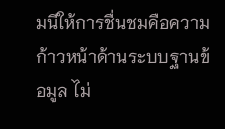มนีให้การชื่นชมคือความก้าวหน้าด้านระบบฐานข้อมูล ไม่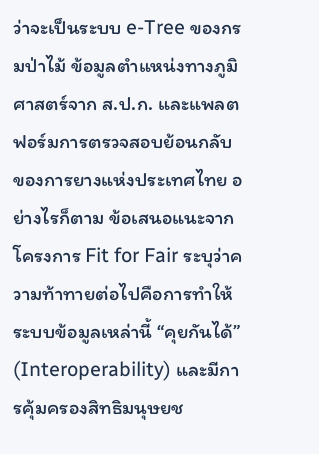ว่าจะเป็นระบบ e-Tree ของกรมป่าไม้ ข้อมูลตำแหน่งทางภูมิศาสตร์จาก ส.ป.ก. และแพลตฟอร์มการตรวจสอบย้อนกลับของการยางแห่งประเทศไทย อย่างไรก็ตาม ข้อเสนอแนะจากโครงการ Fit for Fair ระบุว่าความท้าทายต่อไปคือการทำให้ระบบข้อมูลเหล่านี้ “คุยกันได้” (Interoperability) และมีการคุ้มครองสิทธิมนุษยช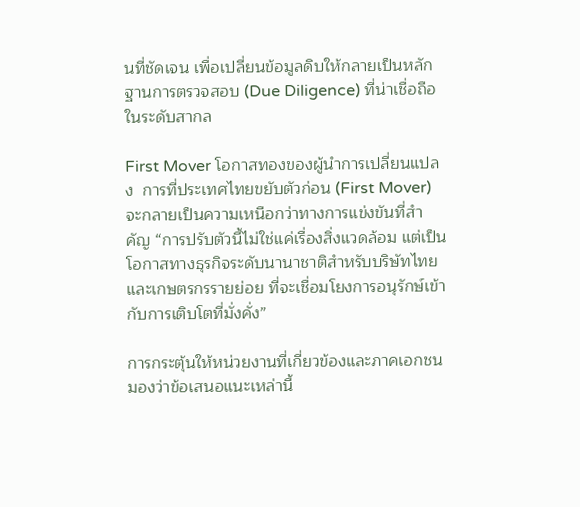นที่ชัดเจน เพื่อเปลี่ยนข้อมูลดิบให้กลายเป็นหลักฐานการตรวจสอบ (Due Diligence) ที่น่าเชื่อถือในระดับสากล

First Mover โอกาสทองของผู้นำการเปลี่ยนแปลง  การที่ประเทศไทยขยับตัวก่อน (First Mover) จะกลายเป็นความเหนือกว่าทางการแข่งขันที่สำคัญ “การปรับตัวนี้ไม่ใช่แค่เรื่องสิ่งแวดล้อม แต่เป็นโอกาสทางธุรกิจระดับนานาชาติสำหรับบริษัทไทยและเกษตรกรรายย่อย ที่จะเชื่อมโยงการอนุรักษ์เข้ากับการเติบโตที่มั่งคั่ง”

การกระตุ้นให้หน่วยงานที่เกี่ยวข้องและภาคเอกชนมองว่าข้อเสนอแนะเหล่านี้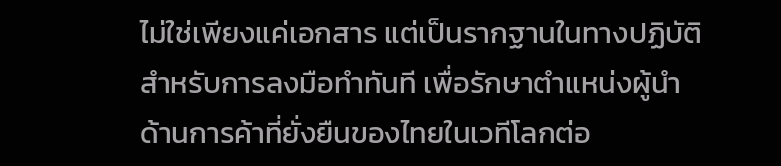ไม่ใช่เพียงแค่เอกสาร แต่เป็นรากฐานในทางปฏิบัติสำหรับการลงมือทำทันที เพื่อรักษาตำแหน่งผู้นำด้านการค้าที่ยั่งยืนของไทยในเวทีโลกต่อ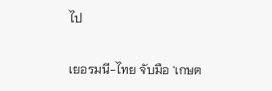ไป

เยอรมนี-ไทย จับมือ 'เกษต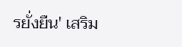รยั่งยืน' เสริม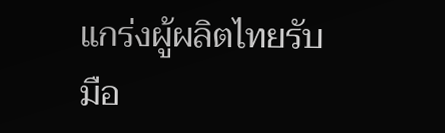แกร่งผู้ผลิตไทยรับมือ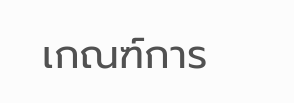เกณฑ์การ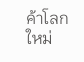ค้าโลกใหม่